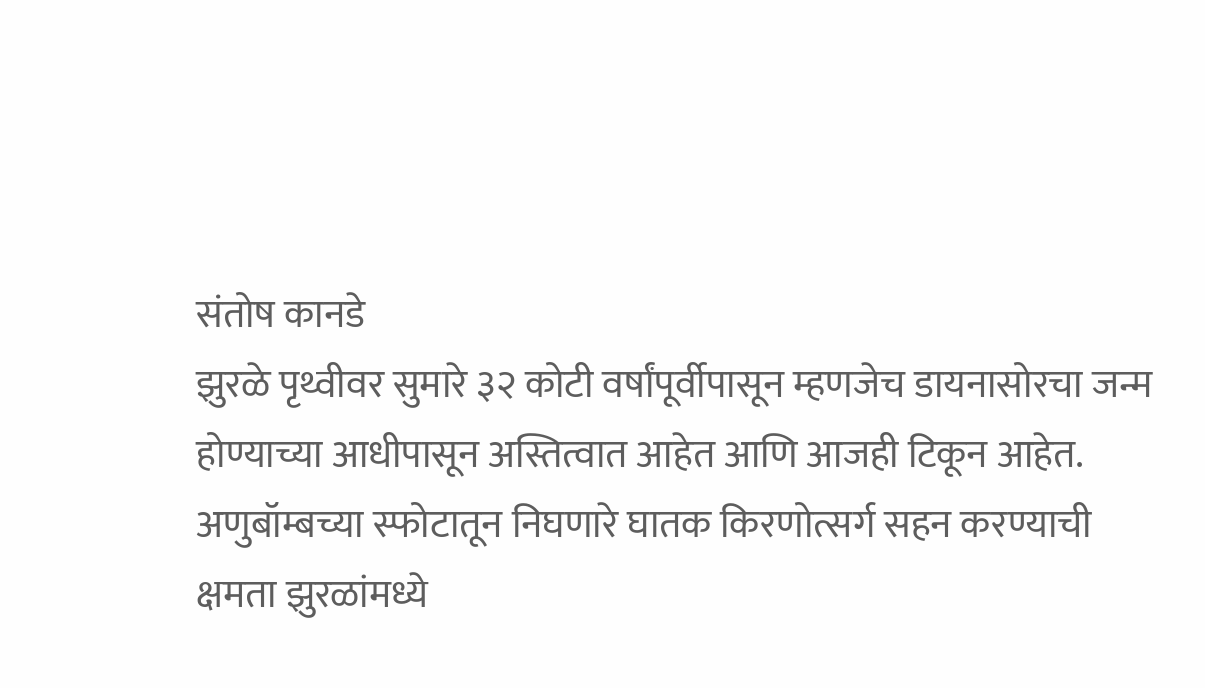संतोष कानडे
झुरळे पृथ्वीवर सुमारे ३२ कोटी वर्षांपूर्वीपासून म्हणजेच डायनासोरचा जन्म होण्याच्या आधीपासून अस्तित्वात आहेत आणि आजही टिकून आहेत.
अणुबॉम्बच्या स्फोटातून निघणारे घातक किरणोत्सर्ग सहन करण्याची क्षमता झुरळांमध्ये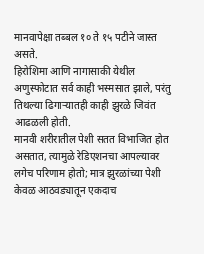मानवापेक्षा तब्बल १० ते १५ पटीने जास्त असते.
हिरोशिमा आणि नागासाकी येथील अणुस्फोटात सर्व काही भस्मसात झाले, परंतु तिथल्या ढिगाऱ्यातही काही झुरळे जिवंत आढळली होती.
मानवी शरीरातील पेशी सतत विभाजित होत असतात, त्यामुळे रेडिएशनचा आपल्यावर लगेच परिणाम होतो; मात्र झुरळांच्या पेशी केवळ आठवड्यातून एकदाच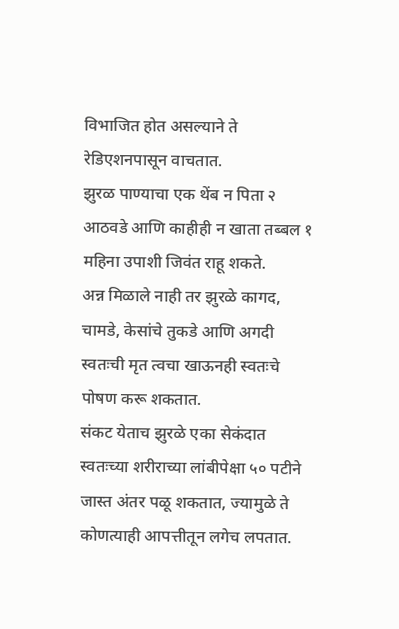विभाजित होत असल्याने ते रेडिएशनपासून वाचतात.
झुरळ पाण्याचा एक थेंब न पिता २ आठवडे आणि काहीही न खाता तब्बल १ महिना उपाशी जिवंत राहू शकते.
अन्न मिळाले नाही तर झुरळे कागद, चामडे, केसांचे तुकडे आणि अगदी स्वतःची मृत त्वचा खाऊनही स्वतःचे पोषण करू शकतात.
संकट येताच झुरळे एका सेकंदात स्वतःच्या शरीराच्या लांबीपेक्षा ५० पटीने जास्त अंतर पळू शकतात, ज्यामुळे ते कोणत्याही आपत्तीतून लगेच लपतात.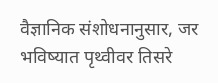वैज्ञानिक संशोधनानुसार, जर भविष्यात पृथ्वीवर तिसरे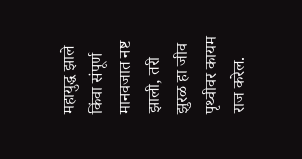महायुद्ध झाले किंवा संपूर्ण मानवजात नष्ट झाली, तरी झुरळ हा जीव पृथ्वीवर कायम राज करेल.